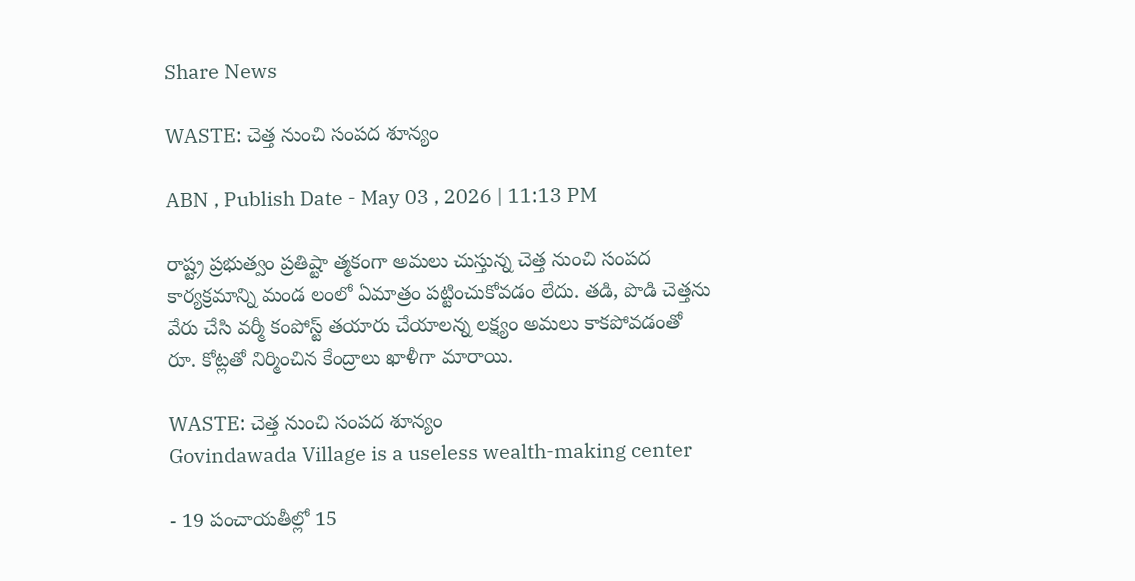Share News

WASTE: చెత్త నుంచి సంపద శూన్యం

ABN , Publish Date - May 03 , 2026 | 11:13 PM

రాష్ట్ర ప్రభుత్వం ప్రతిష్టా త్మకంగా అమలు చుస్తున్న చెత్త నుంచి సంపద కార్యక్రమాన్ని మండ లంలో ఏమాత్రం పట్టించుకోవడం లేదు. తడి, పొడి చెత్తను వేరు చేసి వర్మీ కంపోస్ట్‌ తయారు చేయాలన్న లక్ష్యం అమలు కాకపోవడంతో రూ. కోట్లతో నిర్మించిన కేంద్రాలు ఖాళీగా మారాయి.

WASTE: చెత్త నుంచి సంపద శూన్యం
Govindawada Village is a useless wealth-making center

- 19 పంచాయతీల్లో 15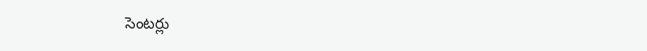సెంటర్లు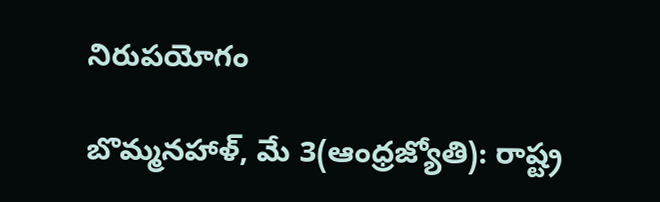నిరుపయోగం

బొమ్మనహాళ్‌, మే 3(ఆంధ్రజ్యోతి): రాష్ట్ర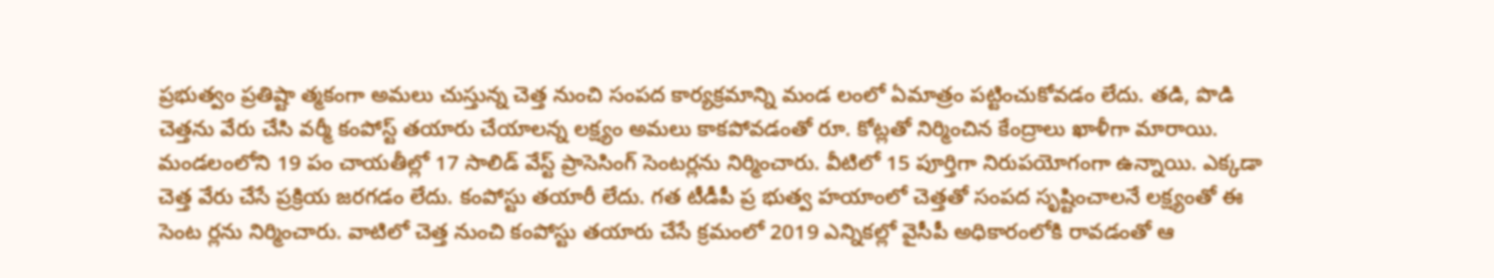ప్రభుత్వం ప్రతిష్టా త్మకంగా అమలు చుస్తున్న చెత్త నుంచి సంపద కార్యక్రమాన్ని మండ లంలో ఏమాత్రం పట్టించుకోవడం లేదు. తడి, పొడి చెత్తను వేరు చేసి వర్మీ కంపోస్ట్‌ తయారు చేయాలన్న లక్ష్యం అమలు కాకపోవడంతో రూ. కోట్లతో నిర్మించిన కేంద్రాలు ఖాళీగా మారాయి. మండలంలోని 19 పం చాయతీల్లో 17 సాలిడ్‌ వేస్ట్‌ ప్రాసెసింగ్‌ సెంటర్లను నిర్మించారు. వీటిలో 15 పూర్తిగా నిరుపయోగంగా ఉన్నాయి. ఎక్కడా చెత్త వేరు చేసే ప్రక్రియ జరగడం లేదు. కంపోస్టు తయారీ లేదు. గత టీడీపీ ప్ర భుత్వ హయాంలో చెత్తతో సంపద సృష్టించాలనే లక్ష్యంతో ఈ సెంట ర్లను నిర్మించారు. వాటిలో చెత్త నుంచి కంపోస్టు తయారు చేసే క్రమంలో 2019 ఎన్నికల్లో వైసీపీ అధికారంలోకి రావడంతో ఆ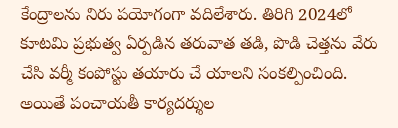కేంద్రాలను నిరు పయోగంగా వదిలేశారు. తిరిగి 2024లో కూటమి ప్రభుత్వ ఏర్పడిన తరువాత తడి, పొడి చెత్తను వేరు చేసి వర్మీ కంపోస్టు తయారు చే యాలని సంకల్పించింది. అయితే పంచాయతీ కార్యదర్శుల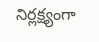నిర్లక్ష్యంగా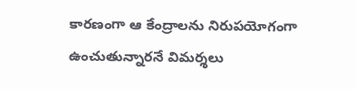కారణంగా ఆ కేంద్రాలను నిరుపయోగంగా ఉంచుతున్నారనే విమర్శలు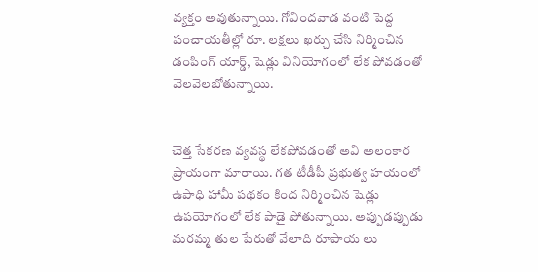వ్యక్తం అవుతున్నాయి. గోవిందవాడ వంటి పెద్ద పంచాయతీల్లో రూ. లక్షలు ఖర్చు చేసి నిర్మించిన డంపింగ్‌ యార్డ్‌, షెడ్లు వినియోగంలో లేక పోవడంతో వెలవెలబోతున్నాయి.


చెత్త సేకరణ వ్యవస్థ లేకపోవడంతో అవి అలంకార ప్రాయంగా మారాయి. గత టీడీపీ ప్రభుత్వ హయంలో ఉపాధి హామీ పథకం కింద నిర్మించిన షెడ్లు ఉపయోగంలో లేక పాడై పోతున్నాయి. అప్పుడప్పుడు మరమ్మ తుల పేరుతో వేలాది రూపాయ లు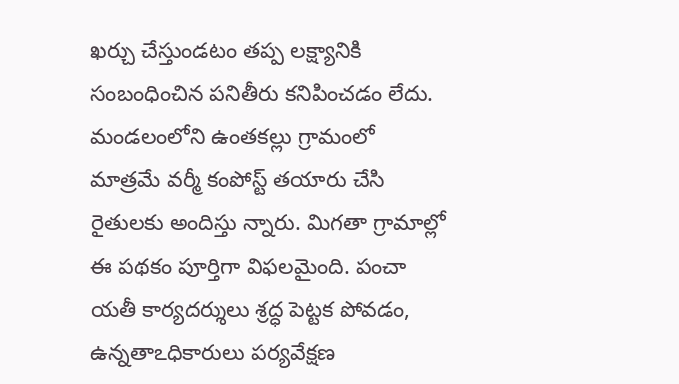ఖర్చు చేస్తుండటం తప్ప లక్ష్యానికి సంబంధించిన పనితీరు కనిపించడం లేదు. మండలంలోని ఉంతకల్లు గ్రామంలో మాత్రమే వర్మీ కంపోస్ట్‌ తయారు చేసి రైతులకు అందిస్తు న్నారు. మిగతా గ్రామాల్లో ఈ పథకం పూర్తిగా విఫలమైంది. పంచా యతీ కార్యదర్శులు శ్రద్ధ పెట్టక పోవడం, ఉన్నతాఽధికారులు పర్యవేక్షణ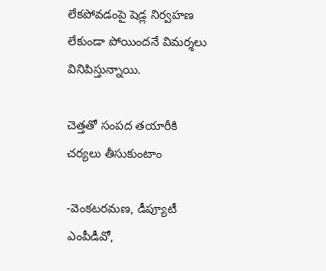లేకపోవడంపై షెడ్ల నిర్వహణ లేకుండా పోయిందనే విమర్శలు వినిపిస్తున్నాయి.

చెత్తతో సంపద తయారీకి చర్యలు తీసుకుంటాం

-వెంకటరమణ, డీప్యూటీ ఎంపీడీవో,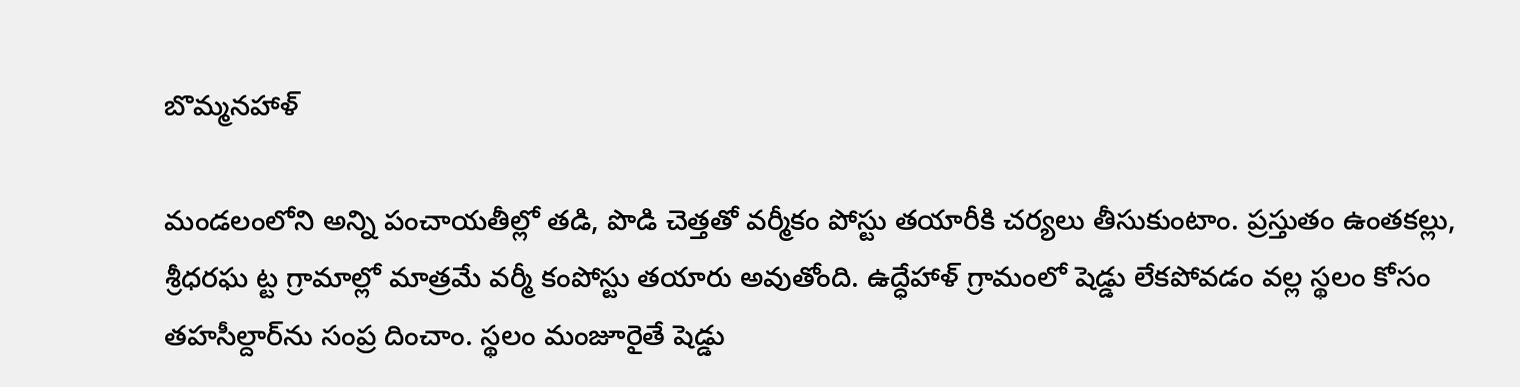బొమ్మనహాళ్‌

మండలంలోని అన్ని పంచాయతీల్లో తడి, పొడి చెత్తతో వర్మీకం పోస్టు తయారీకి చర్యలు తీసుకుంటాం. ప్రస్తుతం ఉంతకల్లు, శ్రీధరఘ ట్ట గ్రామాల్లో మాత్రమే వర్మీ కంపోస్టు తయారు అవుతోంది. ఉద్ధేహాళ్‌ గ్రామంలో షెడ్డు లేకపోవడం వల్ల స్థలం కోసం తహసీల్దార్‌ను సంప్ర దించాం. స్థలం మంజూరైతే షెడ్డు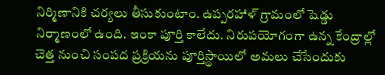నిర్మిణానికి చర్యలు తీసుకుంటాం. ఉప్పరహాళ్‌ గ్రామంలో షెడ్డు నిర్మాణంలో ఉంది. ఇంకా పూర్తి కాలేదు. నిరుపయోగంగా ఉన్న కేంద్రాల్లో చెత్త నుంచి సంపద ప్రక్రియను పూర్తిస్థాయిలో అమలు చేసేందుకు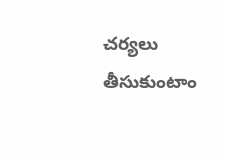చర్యలు తీసుకుంటాం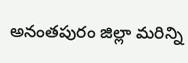అనంతపురం జిల్లా మరిన్ని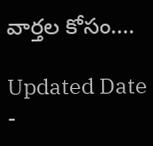వార్తల కోసం....

Updated Date -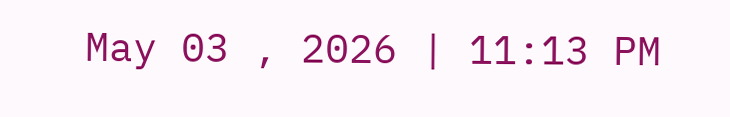May 03 , 2026 | 11:13 PM